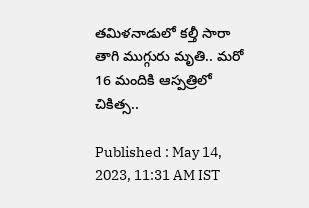తమిళనాడులో కల్తీ సారా తాగి ముగ్గురు మృతి.. మరో 16 మందికి ఆస్పత్రిలో చికిత్స..

Published : May 14, 2023, 11:31 AM IST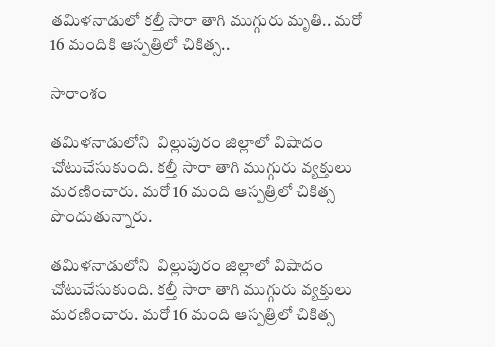తమిళనాడులో కల్తీ సారా తాగి ముగ్గురు మృతి.. మరో 16 మందికి ఆస్పత్రిలో చికిత్స..

సారాంశం

తమిళనాడులోని  విల్లుపురం జిల్లాలో విషాదం చోటుచేసుకుంది. కల్తీ సారా తాగి ముగ్గురు వ్యక్తులు మరణించారు. మరో 16 మంది ఆస్పత్రిలో చికిత్స పొందుతున్నారు.

తమిళనాడులోని  విల్లుపురం జిల్లాలో విషాదం చోటుచేసుకుంది. కల్తీ సారా తాగి ముగ్గురు వ్యక్తులు మరణించారు. మరో 16 మంది ఆస్పత్రిలో చికిత్స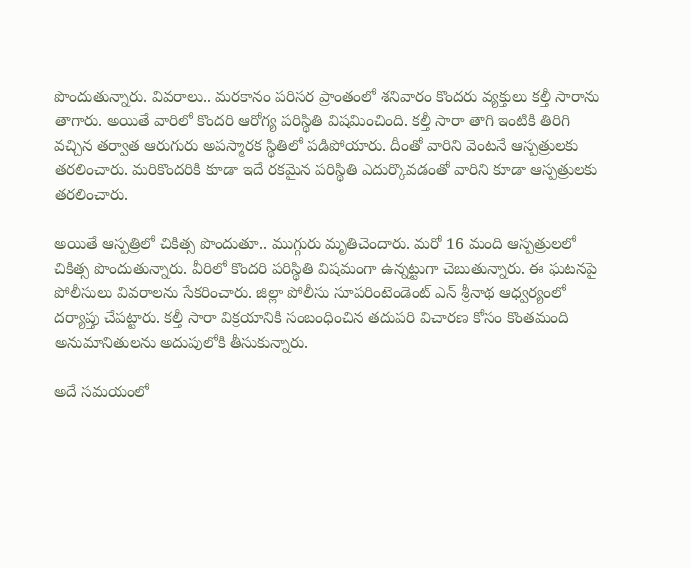పొందుతున్నారు. వివరాలు.. మరకానం పరిసర ప్రాంతంలో శనివారం కొందరు వ్యక్తులు కల్తీ సారాను తాగారు. అయితే వారిలో కొందరి ఆరోగ్య పరిస్థితి విషమించింది. కల్తీ సారా తాగి ఇంటికి తిరిగి వచ్చిన తర్వాత ఆరుగురు అపస్మారక స్థితిలో పడిపోయారు. దీంతో వారిని వెంటనే ఆస్పత్రులకు తరలించారు. మరికొందరికి కూడా ఇదే రకమైన పరిస్థితి ఎదుర్కొవడంతో వారిని కూడా ఆస్పత్రులకు తరలించారు.

అయితే ఆస్పత్రిలో చికిత్స పొందుతూ.. ముగ్గురు మృతిచెందారు. మరో 16 మంది ఆస్పత్రులలో చికిత్స పొందుతున్నారు. వీరిలో కొందరి పరిస్థితి విషమంగా ఉన్నట్టుగా చెబుతున్నారు. ఈ ఘటనపై పోలీసులు వివరాలను సేకరించారు. జిల్లా పోలీసు సూపరింటెండెంట్ ఎన్ శ్రీనాథ ఆధ్వర్యంలో దర్యాప్తు చేపట్టారు. కల్తీ సారా విక్రయానికి సంబంధించిన తదుపరి విచారణ కోసం కొంతమంది అనుమానితులను అదుపులోకి తీసుకున్నారు.

అదే సమయంలో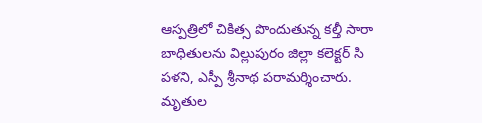ఆస్పత్రిలో చికిత్స పొందుతున్న కల్తీ సారా బాధితులను విల్లుపురం జిల్లా కలెక్టర్ సి పళని, ఎస్పీ శ్రీనాథ పరామర్శించారు. మృతుల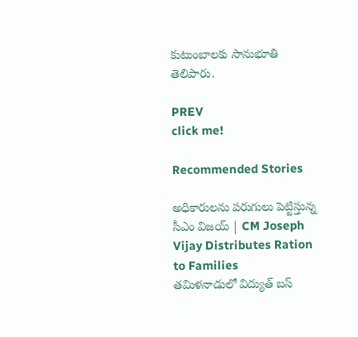కుటుంబాలకు సానుభూతి తెలిపారు.

PREV
click me!

Recommended Stories

అధికారులను పరుగులు పెట్టిస్తున్న సీఎం విజయ్ | CM Joseph Vijay Distributes Ration to Families
తమిళనాడులో విద్యుత్ బస్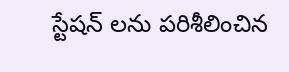స్టేషన్ లను పరిశీలించిన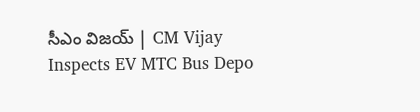సీఎం విజయ్ | CM Vijay Inspects EV MTC Bus Depo